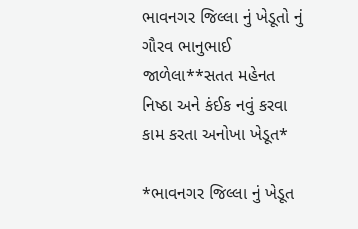ભાવનગર જિલ્લા નું ખેડૂતો નું ગૌરવ ભાનુભાઈ જાળેલા**સતત મહેનત નિષ્ઠા અને કંઈક નવું કરવા કામ કરતા અનોખા ખેડૂત*

*ભાવનગર જિલ્લા નું ખેડૂત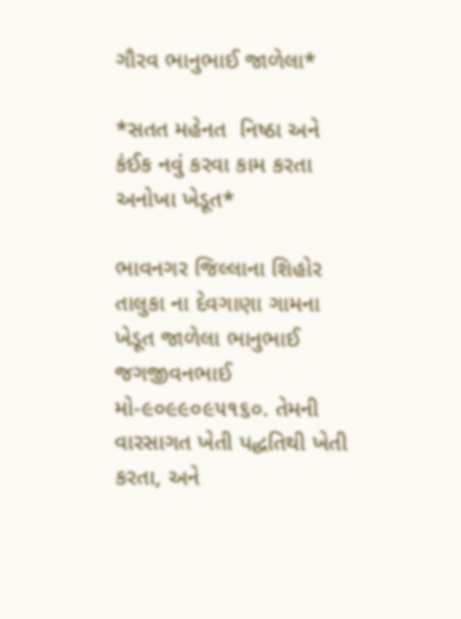ગૌરવ ભાનુભાઈ જાળેલા*

*સતત મહેનત  નિષ્ઠા અને કંઈક નવું કરવા કામ કરતા અનોખા ખેડૂત*

ભાવનગર જિલ્લાના શિહોર તાલુકા ના દેવગાણા ગામના ખેડૂત જાળેલા ભાનુભાઈ જગજીવનભાઈ
મો-૯૦૯૯૦૯૫૧૬૦. તેમની વારસાગત ખેતી પદ્ધતિથી ખેતી કરતા, અને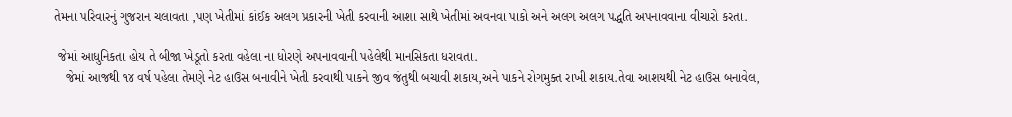તેમના પરિવારનું ગુજરાન ચલાવતા ,પણ ખેતીમાં કાંઈક અલગ પ્રકારની ખેતી કરવાની આશા સાથે ખેતીમાં અવનવા પાકો અને અલગ અલગ પદ્ધતિ અપનાવવાના વીચારો કરતા.

 જેમાં આધુનિકતા હોય તે બીજા ખેડૂતો કરતા વહેલા ના ધોરણે અપનાવવાની પહેલેથી માનસિકતા ધરાવતા.
   જેમાં આજથી ૧૪ વર્ષ પહેલા તેમણે નેટ હાઉસ બનાવીને ખેતી કરવાથી પાકને જીવ જંતુથી બચાવી શકાય,અને પાકને રોગમુક્ત રાખી શકાય.તેવા આશયથી નેટ હાઉસ બનાવેલ,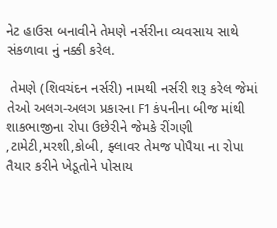નેટ હાઉસ બનાવીને તેમણે નર્સરીના વ્યવસાય સાથે સંકળાવા નું નક્કી કરેલ.

 તેમણે (શિવચંદન નર્સરી) નામથી નર્સરી શરૂ કરેલ જેમાં તેઓ અલગ-અલગ પ્રકારના F1 કંપનીના બીજ માંથી શાકભાજીના રોપા ઉછેરીને જેમકે રીંગણી ,ટામેટી,મરશી,કોબી, ફ્લાવર તેમજ પોપૈયા ના રોપા તૈયાર કરીને ખેડૂતોને પોસાય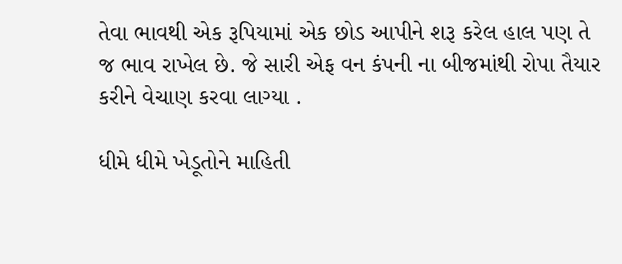તેવા ભાવથી એક રૂપિયામાં એક છોડ આપીને શરૂ કરેલ હાલ પણ તે જ ભાવ રાખેલ છે. જે સારી એફ વન કંપની ના બીજમાંથી રોપા તૈયાર કરીને વેચાણ કરવા લાગ્યા .

ધીમે ધીમે ખેડૂતોને માહિતી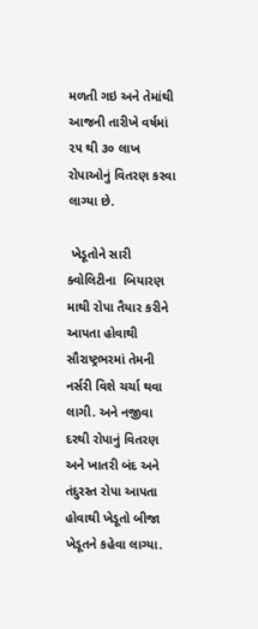મળતી ગઇ અને તેમાંથી આજની તારીખે વર્ષમાં ૨૫ થી ૩૦ લાખ રોપાઓનું વિતરણ કરવા લાગ્યા છે.

 ખેડૂતોને સારી ક્વોલિટીના  બિયારણ માથી રોપા તૈયાર કરીને આપતા હોવાથી સૌરાષ્ટ્રભરમાં તેમની નર્સરી વિશે ચર્ચા થવા લાગી. અને નજીવા દરથી રોપાનું વિતરણ અને ખાતરી બંદ અને તંદુરસ્ત રોપા આપતા હોવાથી ખેડૂતો બીજા ખેડૂતને કહેવા લાગ્યા.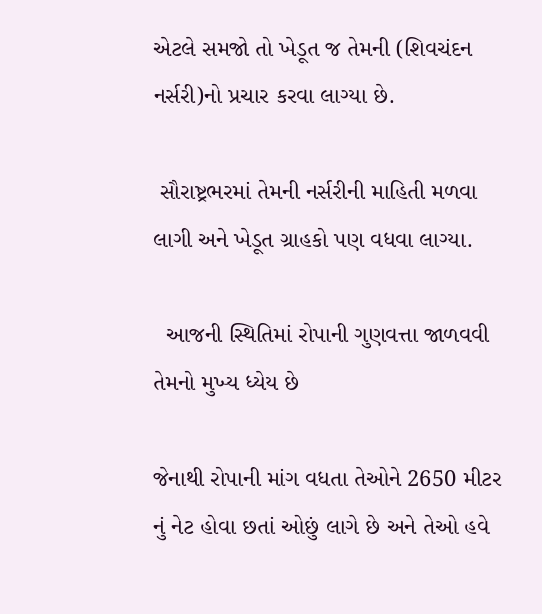એટલે સમજો તો ખેડૂત જ તેમની (શિવચંદન નર્સરી)નો પ્રચાર કરવા લાગ્યા છે.

 સૌરાષ્ટ્રભરમાં તેમની નર્સરીની માહિતી મળવા લાગી અને ખેડૂત ગ્રાહકો પણ વધવા લાગ્યા.

  આજની સ્થિતિમાં રોપાની ગુણવત્તા જાળવવી તેમનો મુખ્ય ધ્યેય છે

જેનાથી રોપાની માંગ વધતા તેઓને 2650 મીટર નું નેટ હોવા છતાં ઓછું લાગે છે અને તેઓ હવે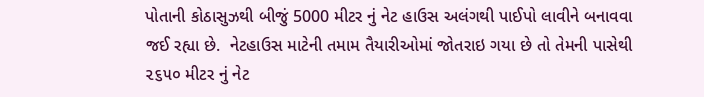પોતાની કોઠાસુઝથી બીજું 5000 મીટર નું નેટ હાઉસ અલંગથી પાઈપો લાવીને બનાવવા જઈ રહ્યા છે.  નેટહાઉસ માટેની તમામ તૈયારીઓમાં જોતરાઇ ગયા છે તો તેમની પાસેથી ૨૬૫૦ મીટર નું નેટ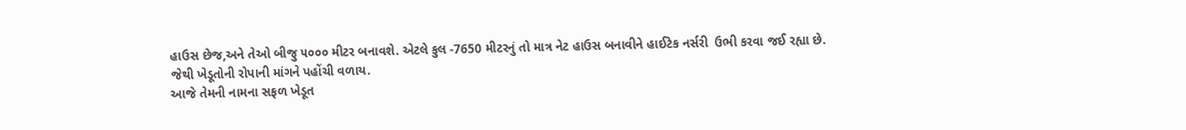હાઉસ છેજ,અને તેઓ બીજુ ૫૦૦૦ મીટર બનાવશે. એટલે કુલ -7650 મીટરનું તો માત્ર નેટ હાઉસ બનાવીને હાઈટેક નર્સરી  ઉભી કરવા જઈ રહ્યા છે.
જેથી ખેડૂતોની રોપાની માંગને પહોંચી વળાય.
આજે તેમની નામના સફળ ખેડૂત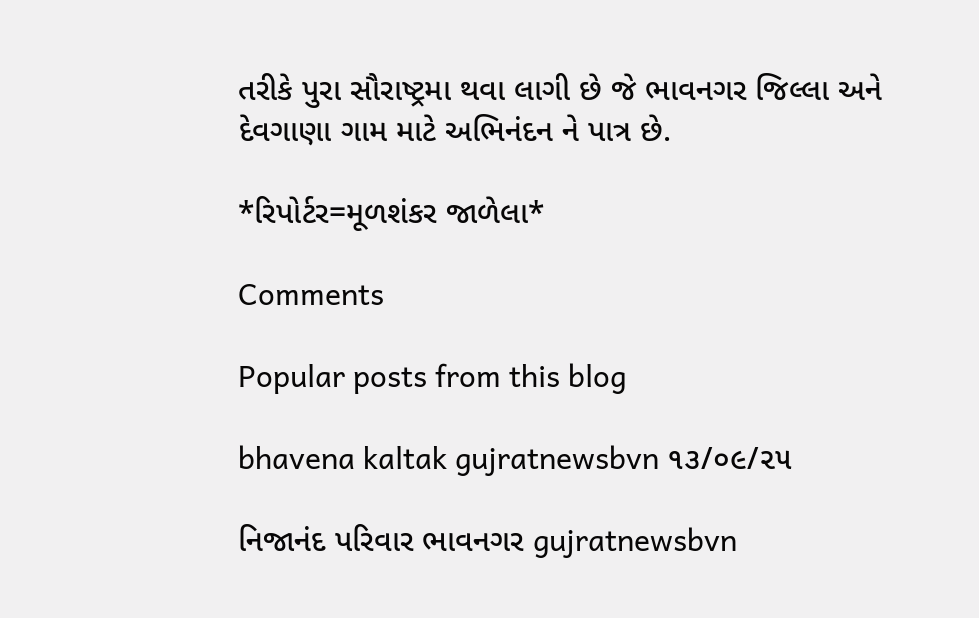તરીકે પુરા સૌરાષ્ટ્રમા થવા લાગી છે જે ભાવનગર જિલ્લા અને દેવગાણા ગામ માટે અભિનંદન ને પાત્ર છે.

*રિપોર્ટર=મૂળશંકર જાળેલા*

Comments

Popular posts from this blog

bhavena kaltak gujratnewsbvn ૧૩/૦૯/૨૫

નિજાનંદ પરિવાર ભાવનગર gujratnewsbvn